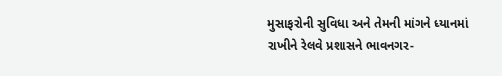મુસાફરોની સુવિધા અને તેમની માંગને ધ્યાનમાં રાખીને રેલવે પ્રશાસને ભાવનગર-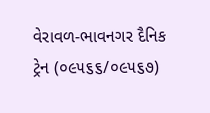વેરાવળ-ભાવનગર દૈનિક ટ્રેન (૦૯૫૬૬/૦૯૫૬૭)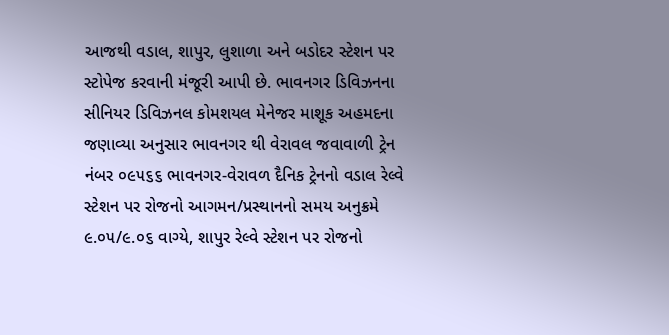આજથી વડાલ, શાપુર, લુશાળા અને બડોદર સ્ટેશન પર સ્ટોપેજ કરવાની મંજૂરી આપી છે. ભાવનગર ડિવિઝનના સીનિયર ડિવિઝનલ કોમશયલ મેનેજર માશૂક અહમદના જણાવ્યા અનુસાર ભાવનગર થી વેરાવલ જવાવાળી ટ્રેન નંબર ૦૯૫૬૬ ભાવનગર-વેરાવળ દૈનિક ટ્રેનનો વડાલ રેલ્વે સ્ટેશન પર રોજનો આગમન/પ્રસ્થાનનો સમય અનુક્રમે ૯.૦૫/૯.૦૬ વાગ્યે, શાપુર રેલ્વે સ્ટેશન પર રોજનો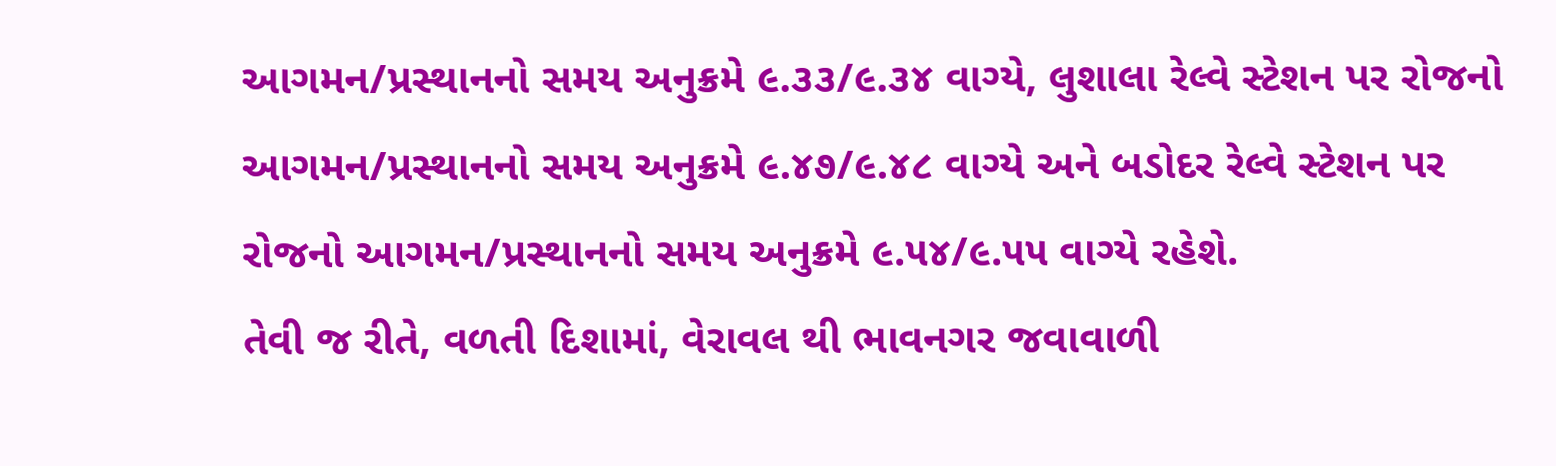આગમન/પ્રસ્થાનનો સમય અનુક્રમે ૯.૩૩/૯.૩૪ વાગ્યે, લુશાલા રેલ્વે સ્ટેશન પર રોજનો આગમન/પ્રસ્થાનનો સમય અનુક્રમે ૯.૪૭/૯.૪૮ વાગ્યે અને બડોદર રેલ્વે સ્ટેશન પર રોજનો આગમન/પ્રસ્થાનનો સમય અનુક્રમે ૯.૫૪/૯.૫૫ વાગ્યે રહેશે.
તેવી જ રીતે, વળતી દિશામાં, વેરાવલ થી ભાવનગર જવાવાળી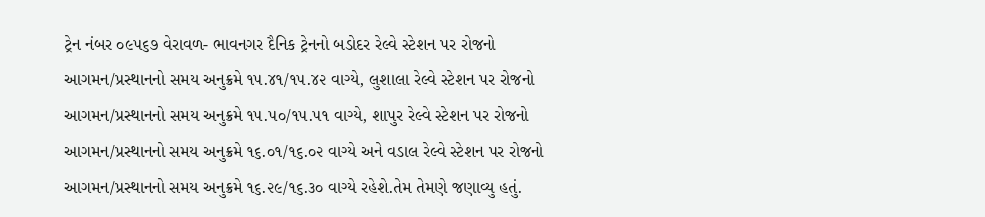ટ્રેન નંબર ૦૯૫૬૭ વેરાવળ- ભાવનગર દૈનિક ટ્રેનનો બડોદર રેલ્વે સ્ટેશન પર રોજનો આગમન/પ્રસ્થાનનો સમય અનુક્રમે ૧૫.૪૧/૧૫.૪૨ વાગ્યે, લુશાલા રેલ્વે સ્ટેશન પર રોજનો આગમન/પ્રસ્થાનનો સમય અનુક્રમે ૧૫.૫૦/૧૫.૫૧ વાગ્યે, શાપુર રેલ્વે સ્ટેશન પર રોજનો આગમન/પ્રસ્થાનનો સમય અનુક્રમે ૧૬.૦૧/૧૬.૦૨ વાગ્યે અને વડાલ રેલ્વે સ્ટેશન પર રોજનો આગમન/પ્રસ્થાનનો સમય અનુક્રમે ૧૬.૨૯/૧૬.૩૦ વાગ્યે રહેશે.તેમ તેમણે જણાવ્યુ હતું.